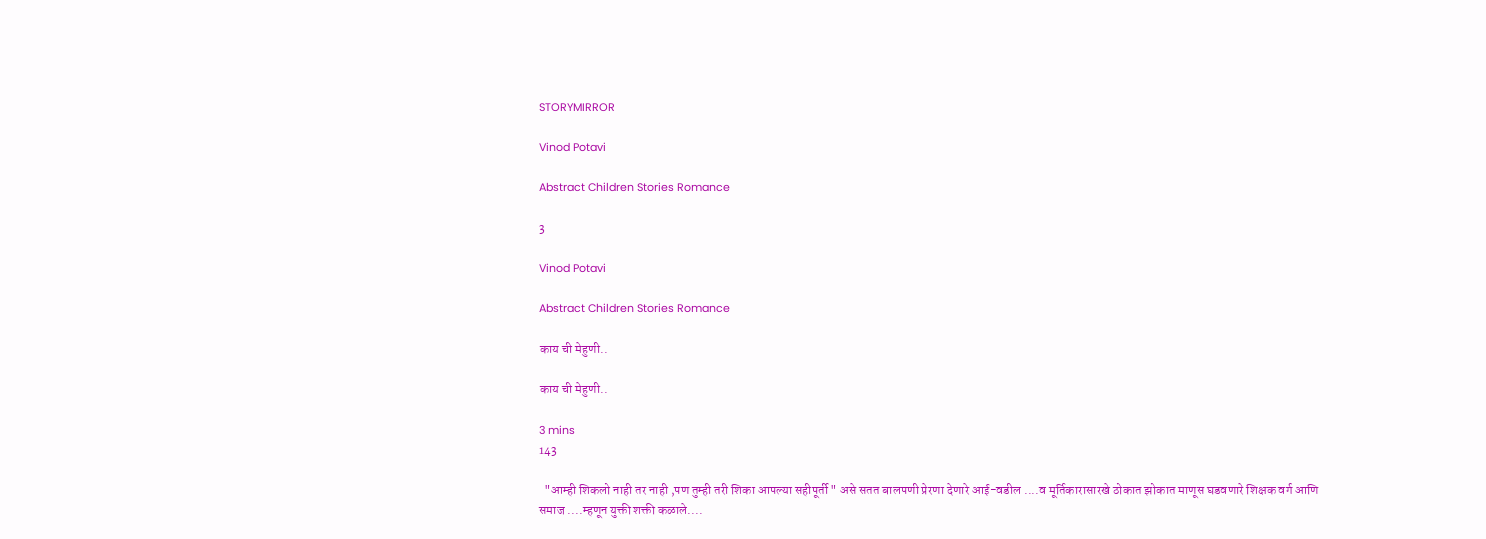STORYMIRROR

Vinod Potavi

Abstract Children Stories Romance

3

Vinod Potavi

Abstract Children Stories Romance

काय ची मेहुणी..

काय ची मेहुणी..

3 mins
143

  "आम्ही शिकलो नाही तर नाही ,पण तुम्ही तरी शिका आपल्या सहीपूर्ती " असे सतत बालपणी प्रेरणा देणारे आई-वडील ....व मूर्तिकारासारखे ठोकात झोकात माणूस घडवणारे शिक्षक वर्ग आणि समाज ....म्हणून युक्ती शक्ती कळाले....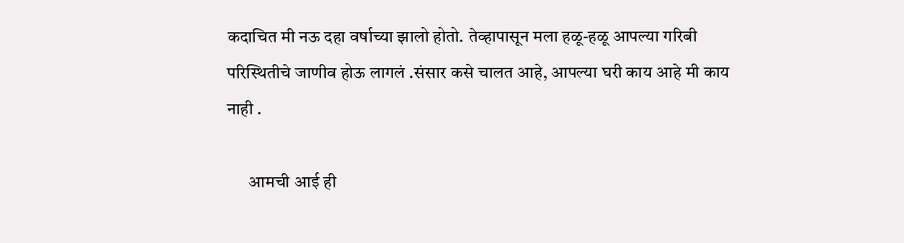कदाचित मी नऊ दहा वर्षाच्या झालो होतो. तेव्हापासून मला हळू-हळू आपल्या गरिबी परिस्थितीचे जाणीव होऊ लागलं .संसार कसे चालत आहे, आपल्या घरी काय आहे मी काय नाही .

      आमची आई ही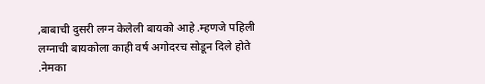,बाबाची दुसरी लग्न केलेली बायको आहे .म्हणजे पहिली लग्नाची बायकोला काही वर्ष अगोदरच सोडून दिले होते .नेमका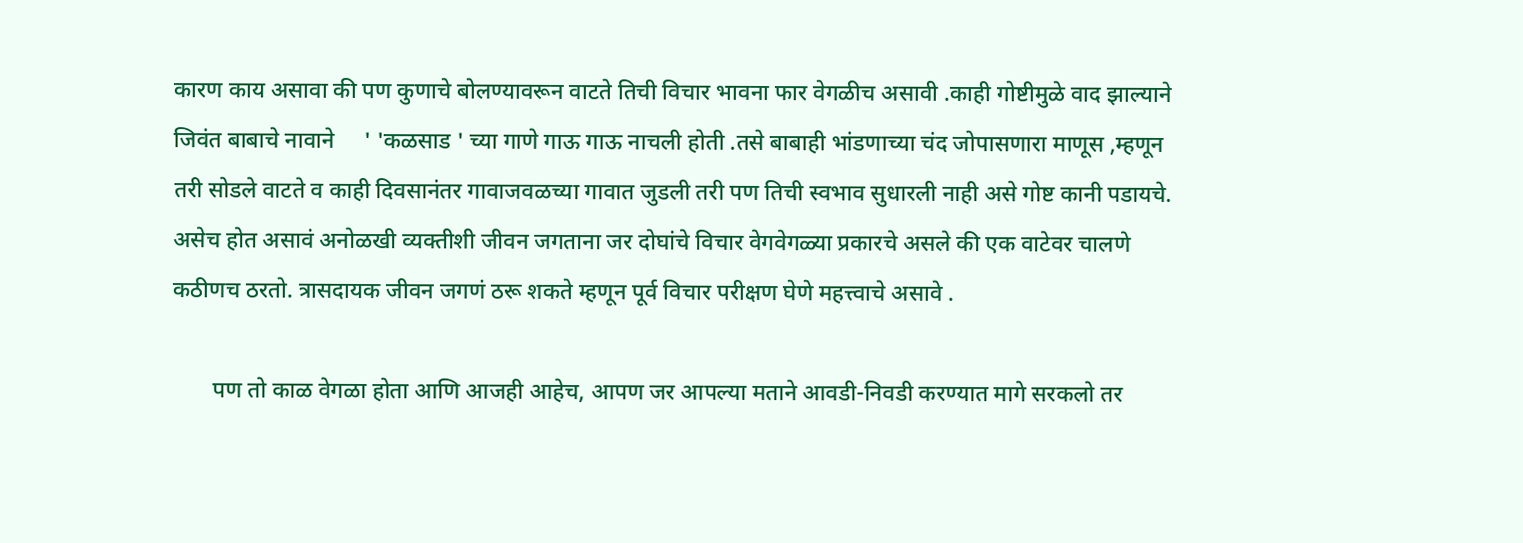कारण काय असावा की पण कुणाचे बोलण्यावरून वाटते तिची विचार भावना फार वेगळीच असावी .काही गोष्टीमुळे वाद झाल्याने जिवंत बाबाचे नावाने     ' 'कळसाड ' च्या गाणे गाऊ गाऊ नाचली होती .तसे बाबाही भांडणाच्या चंद जोपासणारा माणूस ,म्हणून तरी सोडले वाटते व काही दिवसानंतर गावाजवळच्या गावात जुडली तरी पण तिची स्वभाव सुधारली नाही असे गोष्ट कानी पडायचे. असेच होत असावं अनोळखी व्यक्तीशी जीवन जगताना जर दोघांचे विचार वेगवेगळ्या प्रकारचे असले की एक वाटेवर चालणे कठीणच ठरतो. त्रासदायक जीवन जगणं ठरू शकते म्हणून पूर्व विचार परीक्षण घेणे महत्त्वाचे असावे .

       पण तो काळ वेगळा होता आणि आजही आहेच, आपण जर आपल्या मताने आवडी-निवडी करण्यात मागे सरकलो तर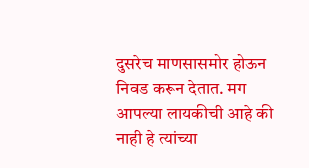दुसरेच माणसासमोर होऊन निवड करून देतात. मग आपल्या लायकीची आहे की नाही हे त्यांच्या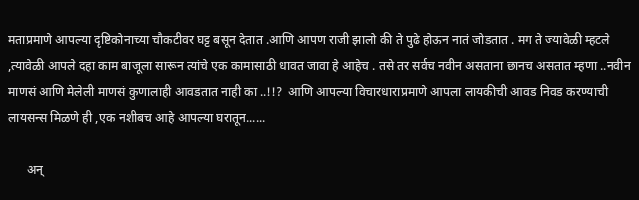मताप्रमाणे आपल्या दृष्टिकोनाच्या चौकटीवर घट्ट बसून देतात .आणि आपण राजी झालो की ते पुढे होऊन नातं जोडतात . मग ते ज्यावेळी म्हटले ,त्यावेळी आपले दहा काम बाजूला सारून त्यांचे एक कामासाठी धावत जावा हे आहेच . तसे तर सर्वच नवीन असताना छानच असतात म्हणा ..नवीन माणसं आणि मेलेली माणसं कुणालाही आवडतात नाही का ..!!?  आणि आपल्या विचारधाराप्रमाणे आपला लायकीची आवड निवड करण्याची लायसन्स मिळणे ही ,एक नशीबच आहे आपल्या घरातून......

      अन्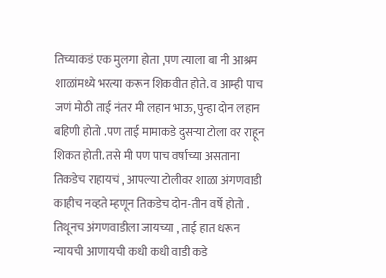तिच्याकडं एक मुलगा होता ,पण त्याला बा नी आश्रम शाळांमध्ये भरत्या करून शिकवीत होते. व आम्ही पाच जणं मोठी ताई नंतर मी लहान भाऊ, पुन्हा दोन लहान बहिणी होतो .पण ताई मामाकडे दुसऱ्या टोला वर राहून शिकत होती. तसे मी पण पाच वर्षाच्या असताना तिकडेच राहायचं , आपल्या टोलीवर शाळा अंगणवाडी काहीच नव्हते म्हणून तिकडेच दोन-तीन वर्षे होतो . तिथूनच अंगणवाडीला जायच्या , ताई हात धरून न्यायची आणायची कधी कधी वाडी कडे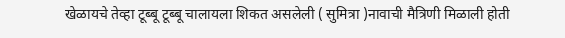खेळायचे तेव्हा टूब्बू टूब्बू चालायला शिकत असलेली ( सुमित्रा )नावाची मैत्रिणी मिळाली होती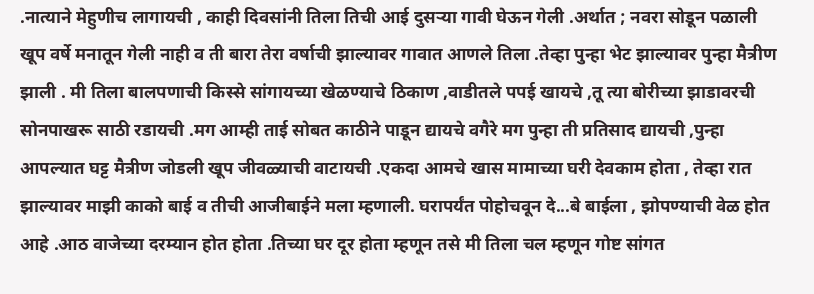.नात्याने मेहुणीच लागायची , काही दिवसांनी तिला तिची आई दुसऱ्या गावी घेऊन गेली .अर्थात ; नवरा सोडून पळाली खूप वर्षे मनातून गेली नाही व ती बारा तेरा वर्षाची झाल्यावर गावात आणले तिला .तेव्हा पुन्हा भेट झाल्यावर पुन्हा मैत्रीण झाली . मी तिला बालपणाची किस्से सांगायच्या खेळण्याचे ठिकाण ,वाडीतले पपई खायचे ,तू त्या बोरीच्या झाडावरची सोनपाखरू साठी रडायची .मग आम्ही ताई सोबत काठीने पाडून द्यायचे वगैरे मग पुन्हा ती प्रतिसाद द्यायची ,पुन्हा आपल्यात घट्ट मैत्रीण जोडली खूप जीवळ्याची वाटायची .एकदा आमचे खास मामाच्या घरी देवकाम होता , तेव्हा रात झाल्यावर माझी काको बाई व तीची आजीबाईने मला म्हणाली. घरापर्यंत पोहोचवून दे...बे बाईला , झोपण्याची वेळ होत आहे .आठ वाजेच्या दरम्यान होत होता .तिच्या घर दूर होता म्हणून तसे मी तिला चल म्हणून गोष्ट सांगत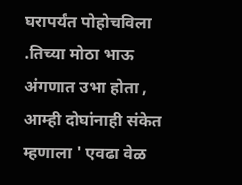घरापर्यंत पोहोचविला .तिच्या मोठा भाऊ अंगणात उभा होता , आम्ही दोघांनाही संकेत म्हणाला ' एवढा वेळ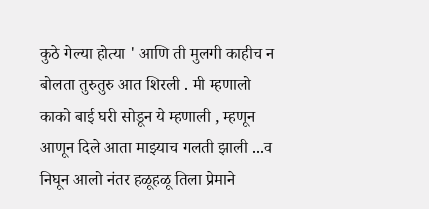कुठे गेल्या होत्या ' आणि ती मुलगी काहीच न बोलता तुरुतुरु आत शिरली . मी म्हणालो काको बाई घरी सोडून ये म्हणाली , म्हणून आणून दिले आता माझ्याच गलती झाली ...व निघून आलो नंतर हळूहळू तिला प्रेमाने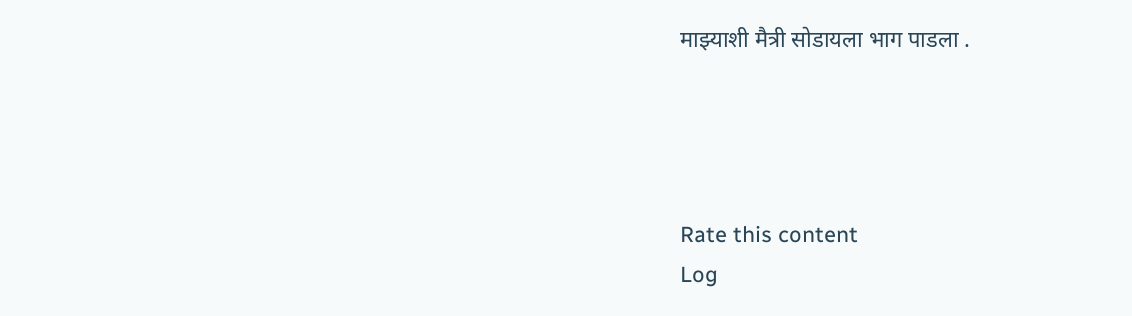माझ्याशी मैत्री सोडायला भाग पाडला .




Rate this content
Log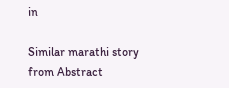in

Similar marathi story from Abstract